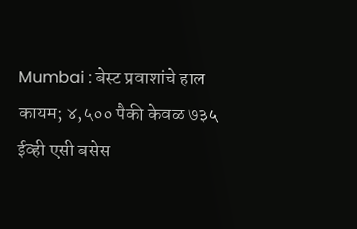Mumbai : बेस्ट प्रवाशांचे हाल कायम; ४,५०० पैकी केवळ ७३५ ईव्ही एसी बसेस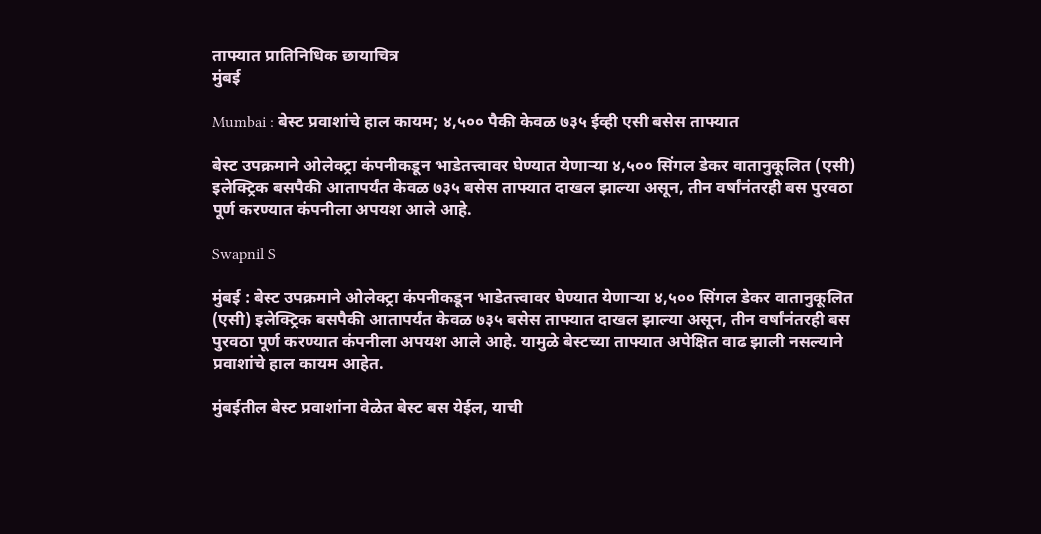ताफ्यात प्रातिनिधिक छायाचित्र
मुंबई

Mumbai : बेस्ट प्रवाशांचे हाल कायम; ४,५०० पैकी केवळ ७३५ ईव्ही एसी बसेस ताफ्यात

बेस्ट उपक्रमाने ओलेक्ट्रा कंपनीकडून भाडेतत्त्वावर घेण्यात येणाऱ्या ४,५०० सिंगल डेकर वातानुकूलित (एसी) इलेक्ट्रिक बसपैकी आतापर्यंत केवळ ७३५ बसेस ताफ्यात दाखल झाल्या असून, तीन वर्षांनंतरही बस पुरवठा पूर्ण करण्यात कंपनीला अपयश आले आहे.

Swapnil S

मुंबई : बेस्ट उपक्रमाने ओलेक्ट्रा कंपनीकडून भाडेतत्त्वावर घेण्यात येणाऱ्या ४,५०० सिंगल डेकर वातानुकूलित (एसी) इलेक्ट्रिक बसपैकी आतापर्यंत केवळ ७३५ बसेस ताफ्यात दाखल झाल्या असून, तीन वर्षांनंतरही बस पुरवठा पूर्ण करण्यात कंपनीला अपयश आले आहे. यामुळे बेस्टच्या ताफ्यात अपेक्षित वाढ झाली नसल्याने प्रवाशांचे हाल कायम आहेत.

मुंबईतील बेस्ट प्रवाशांना वेळेत बेस्ट बस येईल, याची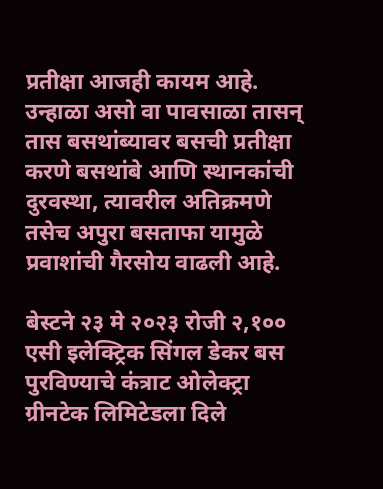प्रतीक्षा आजही कायम आहे. उन्हाळा असो वा पावसाळा तासन् तास बसथांब्यावर बसची प्रतीक्षा करणे बसथांबे आणि स्थानकांची दुरवस्था, त्यावरील अतिक्रमणे तसेच अपुरा बसताफा यामुळे प्रवाशांची गैरसोय वाढली आहे.

बेस्टने २३ मे २०२३ रोजी २,१०० एसी इलेक्ट्रिक सिंगल डेकर बस पुरविण्याचे कंत्राट ओलेक्ट्रा ग्रीनटेक लिमिटेडला दिले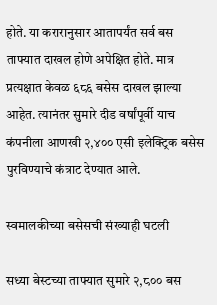होते. या करारानुसार आतापर्यंत सर्व बस ताफ्यात दाखल होणे अपेक्षित होते. मात्र प्रत्यक्षात केवळ ६८६ बसेस दाखल झाल्या आहेत. त्यानंतर सुमारे दीड वर्षांपूर्वी याच कंपनीला आणखी २,४०० एसी इलेक्ट्रिक बसेस पुरविण्याचे कंत्राट देण्यात आले.

स्वमालकीच्या बसेसची संख्याही घटली

सध्या बेस्टच्या ताफ्यात सुमारे २,८०० बस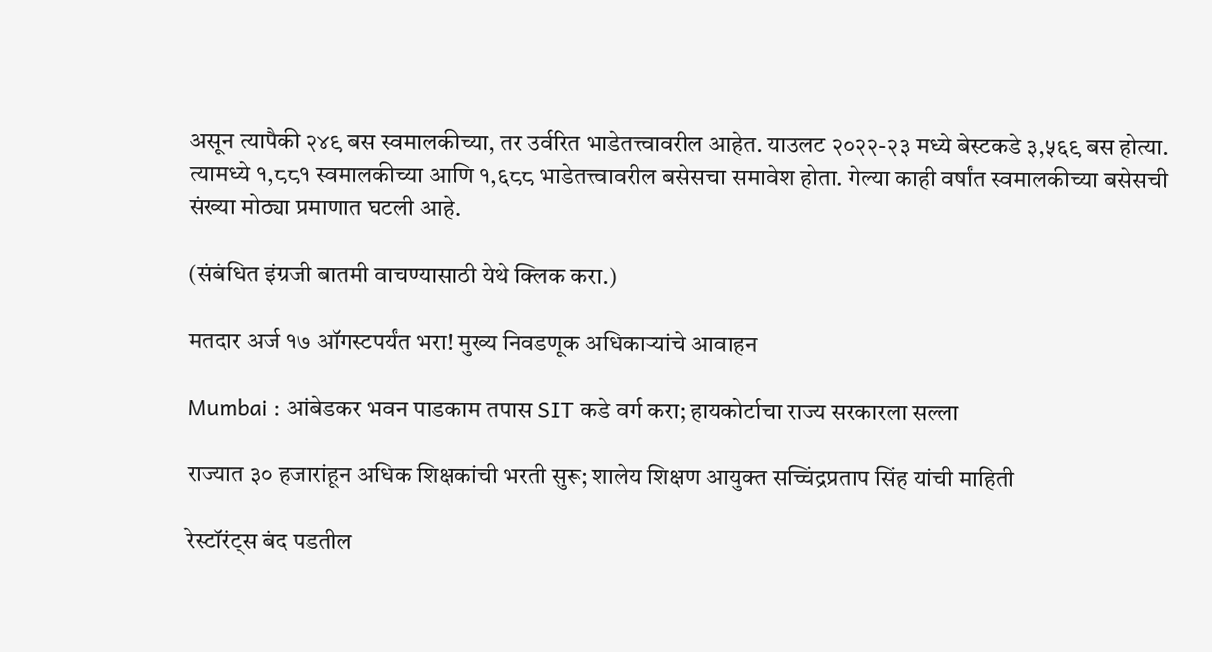असून त्यापैकी २४९ बस स्वमालकीच्या, तर उर्वरित भाडेतत्त्वावरील आहेत. याउलट २०२२-२३ मध्ये बेस्टकडे ३,५६९ बस होत्या. त्यामध्ये १,८८१ स्वमालकीच्या आणि १,६८८ भाडेतत्त्वावरील बसेसचा समावेश होता. गेल्या काही वर्षांत स्वमालकीच्या बसेसची संख्या मोठ्या प्रमाणात घटली आहे.

(संबंधित इंग्रजी बातमी वाचण्यासाठी येथे क्लिक करा.)

मतदार अर्ज १७ ऑगस्टपर्यंत भरा! मुख्य निवडणूक अधिकाऱ्यांचे आवाहन

Mumbai : आंबेडकर भवन पाडकाम तपास SIT कडे वर्ग करा; हायकोर्टाचा राज्य सरकारला सल्ला

राज्यात ३० हजारांहून अधिक शिक्षकांची भरती सुरू; शालेय शिक्षण आयुक्त सच्चिंद्रप्रताप सिंह यांची माहिती

रेस्टॉरंट्स बंद पडतील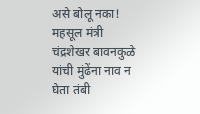असे बोलू नका! महसूल मंत्री चंद्रशेखर बावनकुळे यांची मुंढेंना नाव न घेता तंबी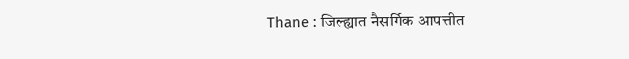Thane : जिल्ह्यात नैसर्गिक आपत्तीत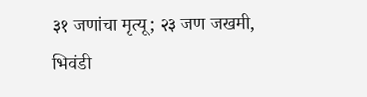३१ जणांचा मृत्यू; २३ जण जखमी, भिवंडी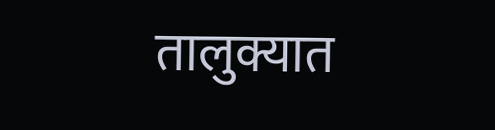तालुक्यात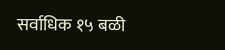सर्वाधिक १५ बळी